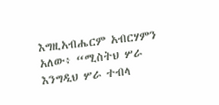እግዚአብሔርም አብርሃምን አለው፥ “ሚስትህ ሦራ እንግዲህ ሦራ ተብላ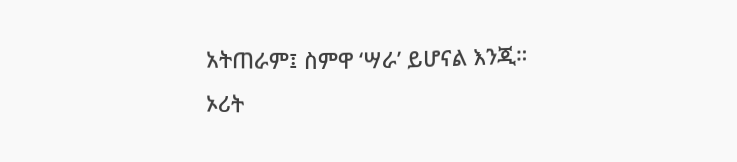አትጠራም፤ ስምዋ ‘ሣራ’ ይሆናል እንጂ።
ኦሪት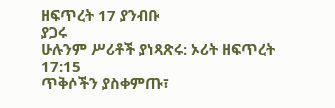ዘፍጥረት 17 ያንብቡ
ያጋሩ
ሁሉንም ሥሪቶች ያነጻጽሩ: ኦሪት ዘፍጥረት 17:15
ጥቅሶችን ያስቀምጡ፣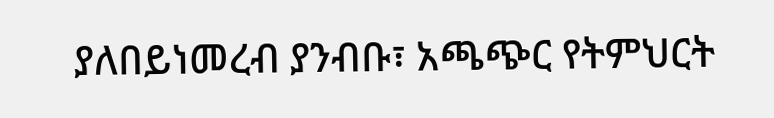ያለበይነመረብ ያንብቡ፣ አጫጭር የትምህርት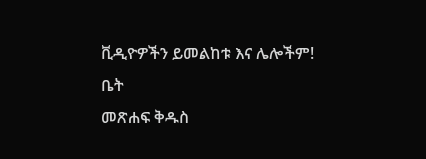ቪዲዮዎችን ይመልከቱ እና ሌሎችም!
ቤት
መጽሐፍ ቅዱስ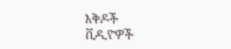እቅዶች
ቪዲዮዎች